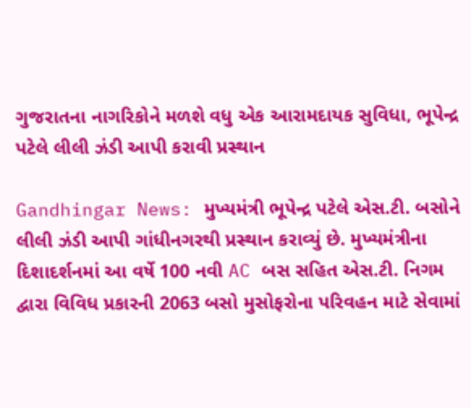ગુજરાતના નાગરિકોને મળશે વધુ એક આરામદાયક સુવિધા, ભૂપેન્દ્ર પટેલે લીલી ઝંડી આપી કરાવી પ્રસ્થાન

Gandhingar News: મુખ્યમંત્રી ભૂપેન્દ્ર પટેલે એસ.ટી. બસોને લીલી ઝંડી આપી ગાંધીનગરથી પ્રસ્થાન કરાવ્યું છે. મુખ્યમંત્રીના દિશાદર્શનમાં આ વર્ષે 100 નવી AC બસ સહિત એસ.ટી. નિગમ દ્વારા વિવિધ પ્રકારની 2063 બસો મુસોફરોના પરિવહન માટે સેવામાં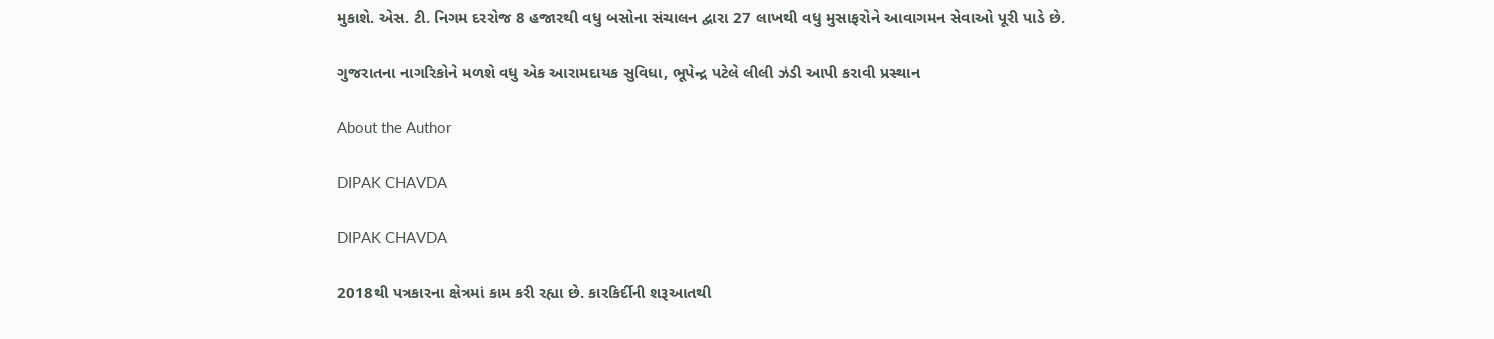મુકાશે. એસ. ટી. નિગમ દરરોજ 8 હજારથી વધુ બસોના સંચાલન દ્વારા 27 લાખથી વધુ મુસાફરોને આવાગમન સેવાઓ પૂરી પાડે છે.

ગુજરાતના નાગરિકોને મળશે વધુ એક આરામદાયક સુવિધા, ભૂપેન્દ્ર પટેલે લીલી ઝંડી આપી કરાવી પ્રસ્થાન

About the Author

DIPAK CHAVDA

DIPAK CHAVDA

2018થી પત્રકારના ક્ષેત્રમાં કામ કરી રહ્યા છે. કારકિર્દીની શરૂઆતથી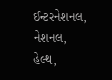ઈન્ટરનેશનલ, નેશનલ, હેલ્થ,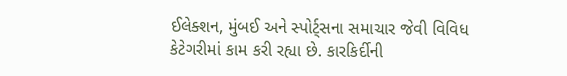ઈલેક્શન, મુંબઈ અને સ્પોર્ટ્સના સમાચાર જેવી વિવિધ કેટેગરીમાં કામ કરી રહ્યા છે. કારકિર્દીની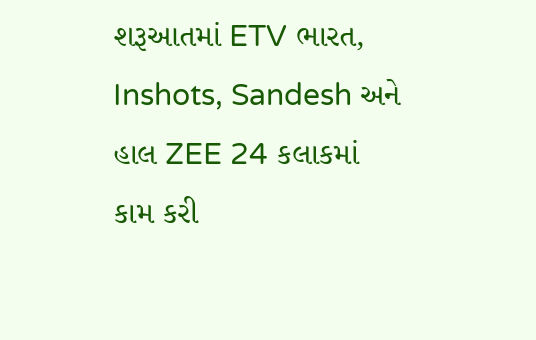શરૂઆતમાં ETV ભારત, Inshots, Sandesh અને હાલ ZEE 24 કલાકમાં કામ કરી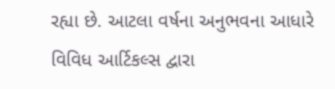રહ્યા છે. આટલા વર્ષના અનુભવના આધારે વિવિધ આર્ટિકલ્સ દ્વારા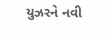યુઝરને નવી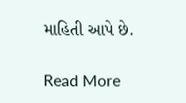માહિતી આપે છે.

Read More